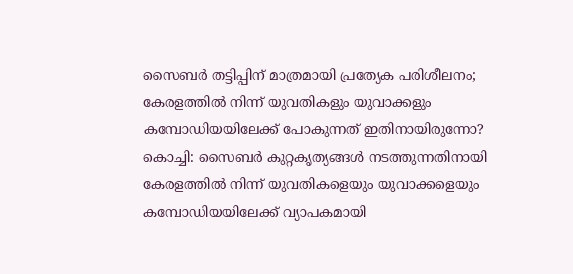സൈബർ തട്ടിപ്പിന് മാത്രമായി പ്രത്യേക പരിശീലനം; കേരളത്തിൽ നിന്ന് യുവതികളും യുവാക്കളും കമ്പോഡിയയിലേക്ക് പോകുന്നത് ഇതിനായിരുന്നോ?
കൊച്ചി: സൈബർ കുറ്റകൃത്യങ്ങൾ നടത്തുന്നതിനായി കേരളത്തിൽ നിന്ന് യുവതികളെയും യുവാക്കളെയും കമ്പോഡിയയിലേക്ക് വ്യാപകമായി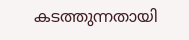കടത്തുന്നതായി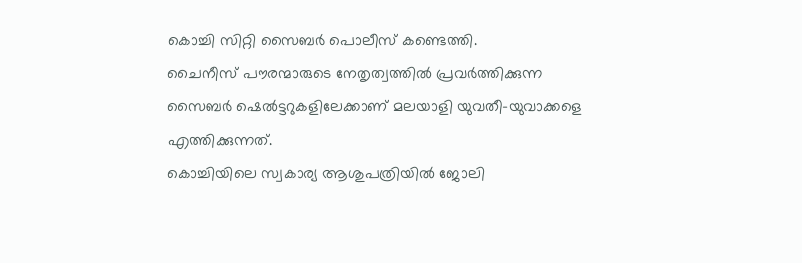കൊച്ചി സിറ്റി സൈബർ പൊലീസ് കണ്ടെത്തി.
ചൈനീസ് പൗരന്മാരുടെ നേതൃത്വത്തിൽ പ്രവർത്തിക്കുന്ന സൈബർ ഷെൽട്ടറുകളിലേക്കാണ് മലയാളി യുവതീ–യുവാക്കളെ എത്തിക്കുന്നത്.
കൊച്ചിയിലെ സ്വകാര്യ ആശുപത്രിയിൽ ജോലി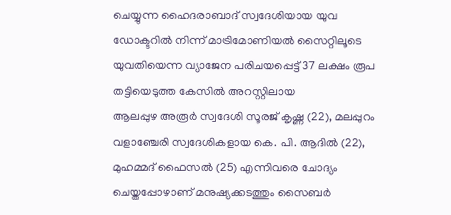ചെയ്യുന്ന ഹൈദരാബാദ് സ്വദേശിയായ യുവ ഡോക്ടറിൽ നിന്ന് മാട്രിമോണിയൽ സൈറ്റിലൂടെ യുവതിയെന്ന വ്യാജേന പരിചയപ്പെട്ട് 37 ലക്ഷം രൂപ തട്ടിയെടുത്ത കേസിൽ അറസ്റ്റിലായ
ആലപ്പുഴ അരൂർ സ്വദേശി സൂരജ് കൃഷ്ണ (22), മലപ്പുറം വളാഞ്ചേരി സ്വദേശികളായ കെ. പി. ആദിൽ (22), മുഹമ്മദ് ഫൈസൽ (25) എന്നിവരെ ചോദ്യം ചെയ്തപ്പോഴാണ് മനുഷ്യക്കടത്തും സൈബർ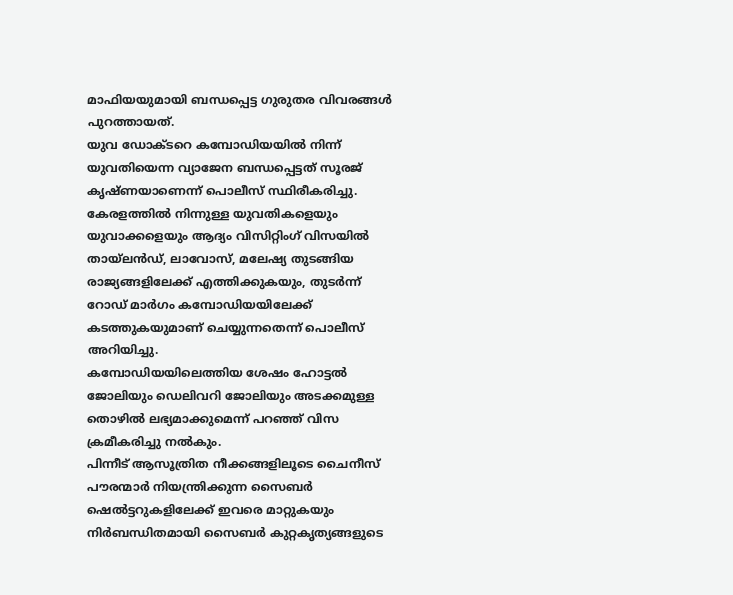മാഫിയയുമായി ബന്ധപ്പെട്ട ഗുരുതര വിവരങ്ങൾ പുറത്തായത്.
യുവ ഡോക്ടറെ കമ്പോഡിയയിൽ നിന്ന് യുവതിയെന്ന വ്യാജേന ബന്ധപ്പെട്ടത് സൂരജ് കൃഷ്ണയാണെന്ന് പൊലീസ് സ്ഥിരീകരിച്ചു.
കേരളത്തിൽ നിന്നുള്ള യുവതികളെയും യുവാക്കളെയും ആദ്യം വിസിറ്റിംഗ് വിസയിൽ തായ്ലൻഡ്, ലാവോസ്, മലേഷ്യ തുടങ്ങിയ രാജ്യങ്ങളിലേക്ക് എത്തിക്കുകയും, തുടർന്ന് റോഡ് മാർഗം കമ്പോഡിയയിലേക്ക് കടത്തുകയുമാണ് ചെയ്യുന്നതെന്ന് പൊലീസ് അറിയിച്ചു.
കമ്പോഡിയയിലെത്തിയ ശേഷം ഹോട്ടൽ ജോലിയും ഡെലിവറി ജോലിയും അടക്കമുള്ള തൊഴിൽ ലഭ്യമാക്കുമെന്ന് പറഞ്ഞ് വിസ ക്രമീകരിച്ചു നൽകും.
പിന്നീട് ആസൂത്രിത നീക്കങ്ങളിലൂടെ ചൈനീസ് പൗരന്മാർ നിയന്ത്രിക്കുന്ന സൈബർ ഷെൽട്ടറുകളിലേക്ക് ഇവരെ മാറ്റുകയും നിർബന്ധിതമായി സൈബർ കുറ്റകൃത്യങ്ങളുടെ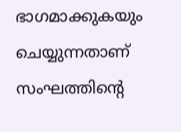ഭാഗമാക്കുകയും ചെയ്യുന്നതാണ് സംഘത്തിന്റെ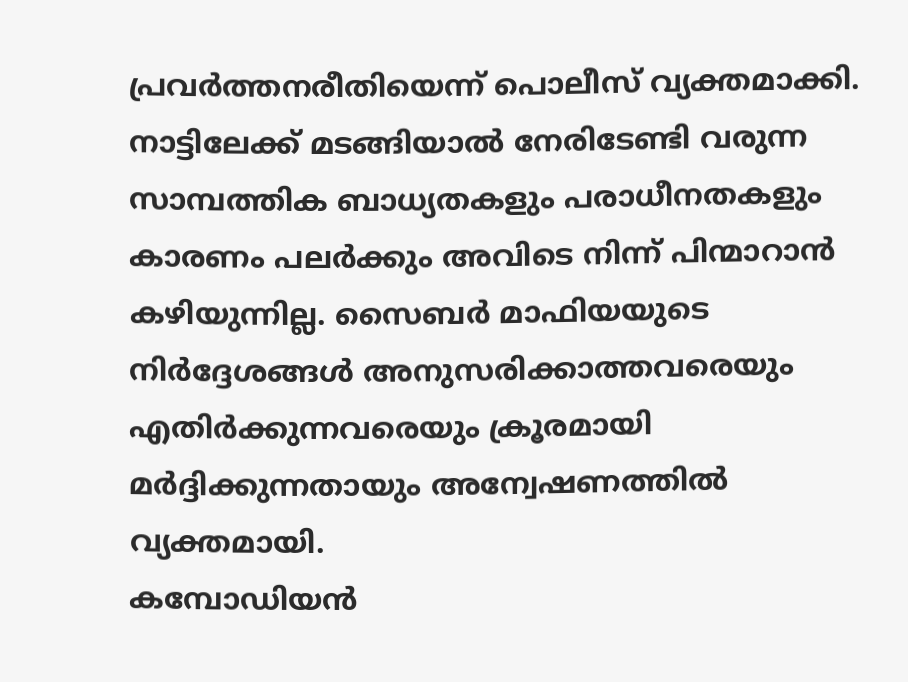പ്രവർത്തനരീതിയെന്ന് പൊലീസ് വ്യക്തമാക്കി.
നാട്ടിലേക്ക് മടങ്ങിയാൽ നേരിടേണ്ടി വരുന്ന സാമ്പത്തിക ബാധ്യതകളും പരാധീനതകളും കാരണം പലർക്കും അവിടെ നിന്ന് പിന്മാറാൻ കഴിയുന്നില്ല. സൈബർ മാഫിയയുടെ നിർദ്ദേശങ്ങൾ അനുസരിക്കാത്തവരെയും എതിർക്കുന്നവരെയും ക്രൂരമായി മർദ്ദിക്കുന്നതായും അന്വേഷണത്തിൽ വ്യക്തമായി.
കമ്പോഡിയൻ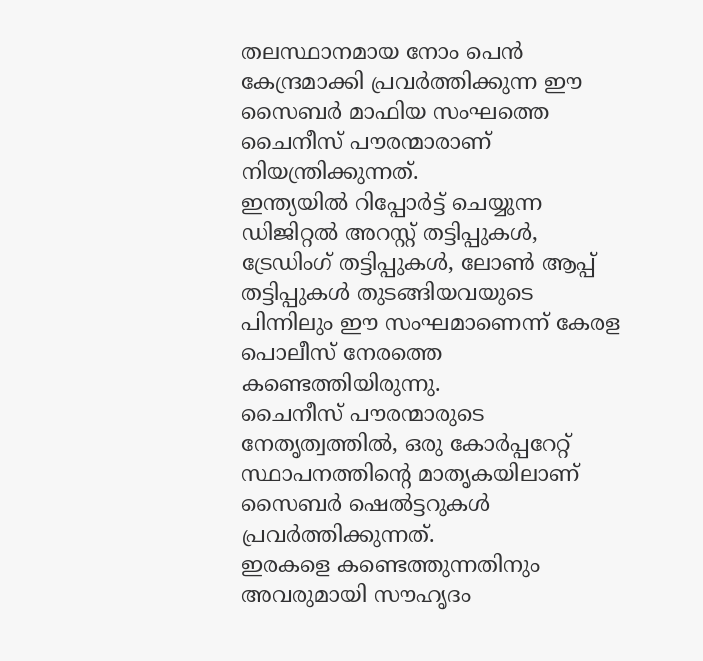തലസ്ഥാനമായ നോം പെൻ കേന്ദ്രമാക്കി പ്രവർത്തിക്കുന്ന ഈ സൈബർ മാഫിയ സംഘത്തെ ചൈനീസ് പൗരന്മാരാണ് നിയന്ത്രിക്കുന്നത്.
ഇന്ത്യയിൽ റിപ്പോർട്ട് ചെയ്യുന്ന ഡിജിറ്റൽ അറസ്റ്റ് തട്ടിപ്പുകൾ, ട്രേഡിംഗ് തട്ടിപ്പുകൾ, ലോൺ ആപ്പ് തട്ടിപ്പുകൾ തുടങ്ങിയവയുടെ പിന്നിലും ഈ സംഘമാണെന്ന് കേരള പൊലീസ് നേരത്തെ കണ്ടെത്തിയിരുന്നു.
ചൈനീസ് പൗരന്മാരുടെ നേതൃത്വത്തിൽ, ഒരു കോർപ്പറേറ്റ് സ്ഥാപനത്തിന്റെ മാതൃകയിലാണ് സൈബർ ഷെൽട്ടറുകൾ പ്രവർത്തിക്കുന്നത്.
ഇരകളെ കണ്ടെത്തുന്നതിനും അവരുമായി സൗഹൃദം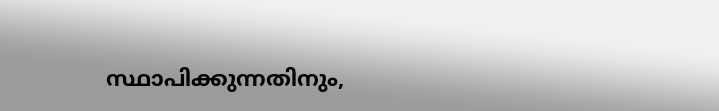സ്ഥാപിക്കുന്നതിനും,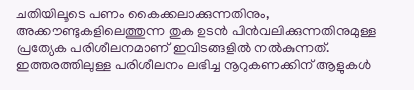ചതിയിലൂടെ പണം കൈക്കലാക്കുന്നതിനും, അക്കൗണ്ടുകളിലെത്തുന്ന തുക ഉടൻ പിൻവലിക്കുന്നതിനുമുള്ള പ്രത്യേക പരിശീലനമാണ് ഇവിടങ്ങളിൽ നൽകുന്നത്.
ഇത്തരത്തിലുള്ള പരിശീലനം ലഭിച്ച നൂറുകണക്കിന് ആളുകൾ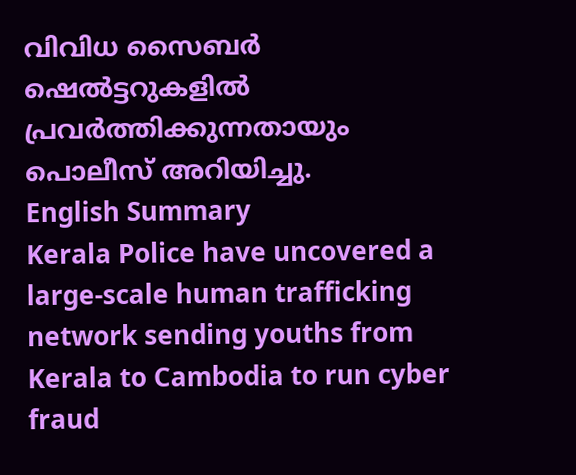വിവിധ സൈബർ ഷെൽട്ടറുകളിൽ പ്രവർത്തിക്കുന്നതായും പൊലീസ് അറിയിച്ചു.
English Summary
Kerala Police have uncovered a large-scale human trafficking network sending youths from Kerala to Cambodia to run cyber fraud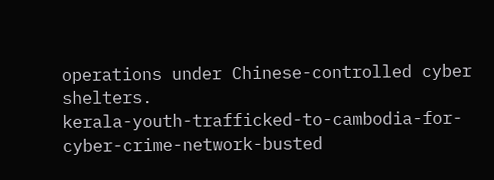operations under Chinese-controlled cyber shelters.
kerala-youth-trafficked-to-cambodia-for-cyber-crime-network-busted